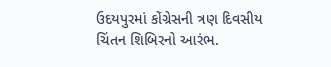ઉદયપુરમાં કોંગ્રેસની ત્રણ દિવસીય ચિંતન શિબિરનો આરંભ.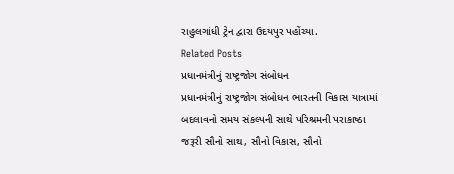રાહુલગાંધી ટ્રેન દ્વારા ઉદયપુર પહોંચ્યા.
Related Posts
પ્રધાનમંત્રીનું રાષ્ટ્રજોગ સંબોધન
પ્રધાનમંત્રીનું રાષ્ટ્રજોગ સંબોધન ભારતની વિકાસ યાત્રામાં બદલાવનો સમય સંકલ્પની સાથે પરિશ્રમની પરાકાષ્ઠા જરૂરી સૌનો સાથ, સૌનો વિકાસ, સૌનો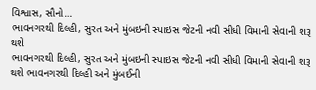વિશ્વાસ, સૌનો…
ભાવનગરથી દિલ્હી, સુરત અને મુંબઇની સ્પાઇસ જેટની નવી સીધી વિમાની સેવાની શરૂ થશે
ભાવનગરથી દિલ્હી, સુરત અને મુંબઇની સ્પાઇસ જેટની નવી સીધી વિમાની સેવાની શરૂ થશે ભાવનગરથી દિલ્હી અને મુંબઈની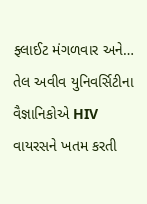ફ્લાઈટ મંગળવાર અને…
તેલ અવીવ યુનિવર્સિટીના વૈજ્ઞાનિકોએ HIV વાયરસને ખતમ કરતી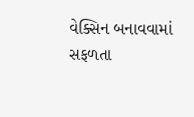વેક્સિન બનાવવામાં સફળતા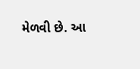મેળવી છે. આ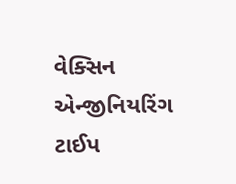વેક્સિન એન્જીનિયરિંગ ટાઈપ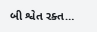બી શ્વેત રક્ત…